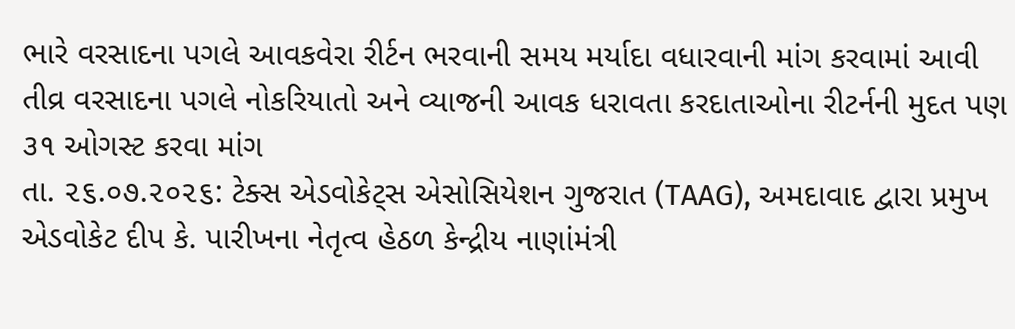ભારે વરસાદના પગલે આવકવેરા રીર્ટન ભરવાની સમય મર્યાદા વધારવાની માંગ કરવામાં આવી
તીવ્ર વરસાદના પગલે નોકરિયાતો અને વ્યાજની આવક ધરાવતા કરદાતાઓના રીટર્નની મુદત પણ ૩૧ ઓગસ્ટ કરવા માંગ
તા. ૨૬.૦૭.૨૦૨૬: ટેક્સ એડવોકેટ્સ એસોસિયેશન ગુજરાત (TAAG), અમદાવાદ દ્વારા પ્રમુખ એડવોકેટ દીપ કે. પારીખના નેતૃત્વ હેઠળ કેન્દ્રીય નાણાંમંત્રી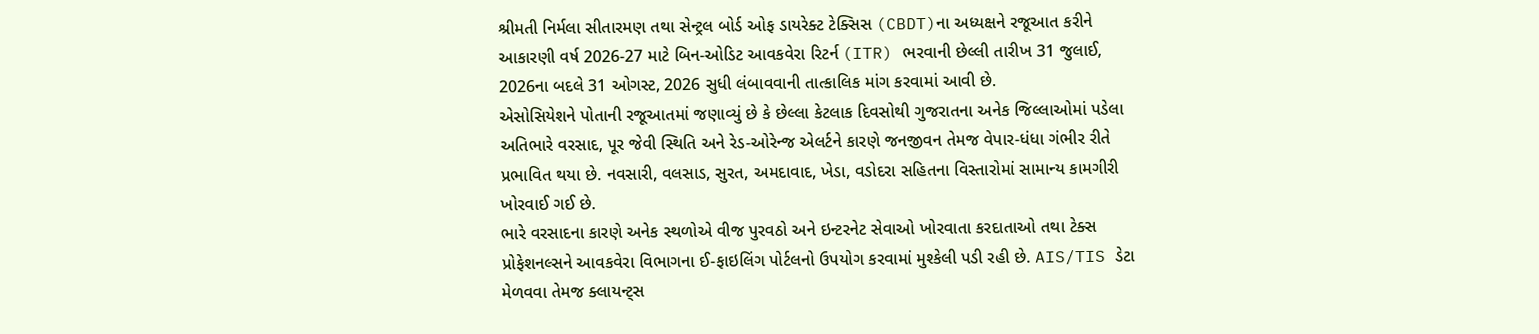શ્રીમતી નિર્મલા સીતારમણ તથા સેન્ટ્રલ બોર્ડ ઓફ ડાયરેક્ટ ટેક્સિસ (CBDT)ના અધ્યક્ષને રજૂઆત કરીને આકારણી વર્ષ 2026-27 માટે બિન-ઓડિટ આવકવેરા રિટર્ન (ITR) ભરવાની છેલ્લી તારીખ 31 જુલાઈ, 2026ના બદલે 31 ઓગસ્ટ, 2026 સુધી લંબાવવાની તાત્કાલિક માંગ કરવામાં આવી છે.
એસોસિયેશને પોતાની રજૂઆતમાં જણાવ્યું છે કે છેલ્લા કેટલાક દિવસોથી ગુજરાતના અનેક જિલ્લાઓમાં પડેલા અતિભારે વરસાદ, પૂર જેવી સ્થિતિ અને રેડ-ઓરેન્જ એલર્ટને કારણે જનજીવન તેમજ વેપાર-ધંધા ગંભીર રીતે પ્રભાવિત થયા છે. નવસારી, વલસાડ, સુરત, અમદાવાદ, ખેડા, વડોદરા સહિતના વિસ્તારોમાં સામાન્ય કામગીરી ખોરવાઈ ગઈ છે.
ભારે વરસાદના કારણે અનેક સ્થળોએ વીજ પુરવઠો અને ઇન્ટરનેટ સેવાઓ ખોરવાતા કરદાતાઓ તથા ટેક્સ પ્રોફેશનલ્સને આવકવેરા વિભાગના ઈ-ફાઇલિંગ પોર્ટલનો ઉપયોગ કરવામાં મુશ્કેલી પડી રહી છે. AIS/TIS ડેટા મેળવવા તેમજ ક્લાયન્ટ્સ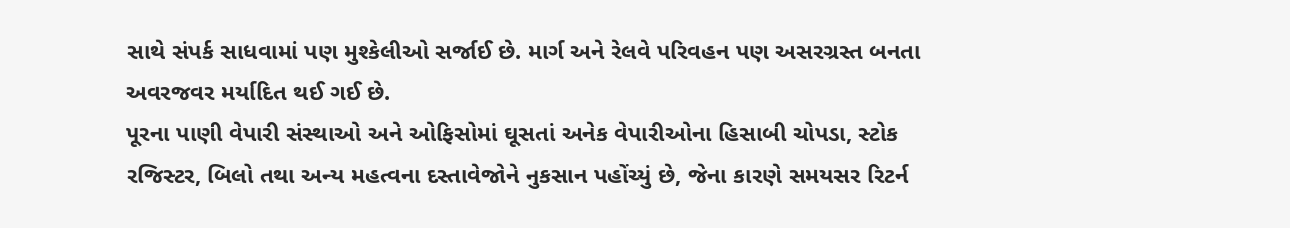સાથે સંપર્ક સાધવામાં પણ મુશ્કેલીઓ સર્જાઈ છે. માર્ગ અને રેલવે પરિવહન પણ અસરગ્રસ્ત બનતા અવરજવર મર્યાદિત થઈ ગઈ છે.
પૂરના પાણી વેપારી સંસ્થાઓ અને ઓફિસોમાં ઘૂસતાં અનેક વેપારીઓના હિસાબી ચોપડા, સ્ટોક રજિસ્ટર, બિલો તથા અન્ય મહત્વના દસ્તાવેજોને નુકસાન પહોંચ્યું છે, જેના કારણે સમયસર રિટર્ન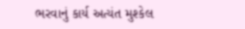ભરવાનું કાર્ય અત્યંત મુશ્કેલ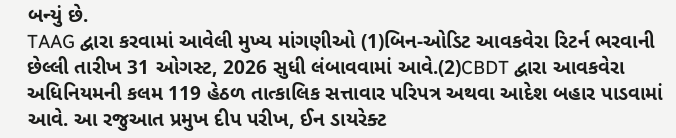બન્યું છે.
TAAG દ્વારા કરવામાં આવેલી મુખ્ય માંગણીઓ (1)બિન-ઓડિટ આવકવેરા રિટર્ન ભરવાની છેલ્લી તારીખ 31 ઓગસ્ટ, 2026 સુધી લંબાવવામાં આવે.(2)CBDT દ્વારા આવકવેરા અધિનિયમની કલમ 119 હેઠળ તાત્કાલિક સત્તાવાર પરિપત્ર અથવા આદેશ બહાર પાડવામાં આવે. આ રજુઆત પ્રમુખ દીપ પરીખ, ઈન ડાયરેક્ટ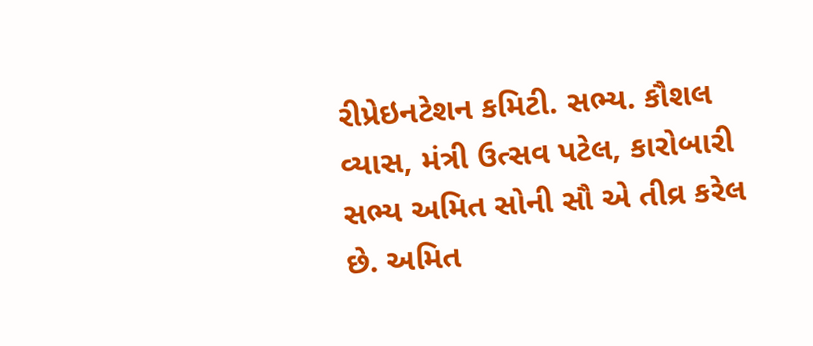રીપ્રેઇનટેશન કમિટી. સભ્ય. કૌશલ વ્યાસ, મંત્રી ઉત્સવ પટેલ, કારોબારી સભ્ય અમિત સોની સૌ એ તીવ્ર કરેલ છે. અમિત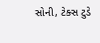સોની, ટેક્સ ટુડે